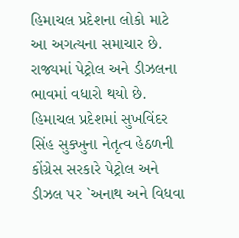હિમાચલ પ્રદેશના લોકો માટે આ અગત્યના સમાચાર છે. રાજ્યમાં પેટ્રોલ અને ડીઝલના ભાવમાં વધારો થયો છે. હિમાચલ પ્રદેશમાં સુખવિંદર સિંહ સુક્ખુના નેતૃત્વ હેઠળની કોંગ્રેસ સરકારે પેટ્રોલ અને ડીઝલ પર `અનાથ અને વિધવા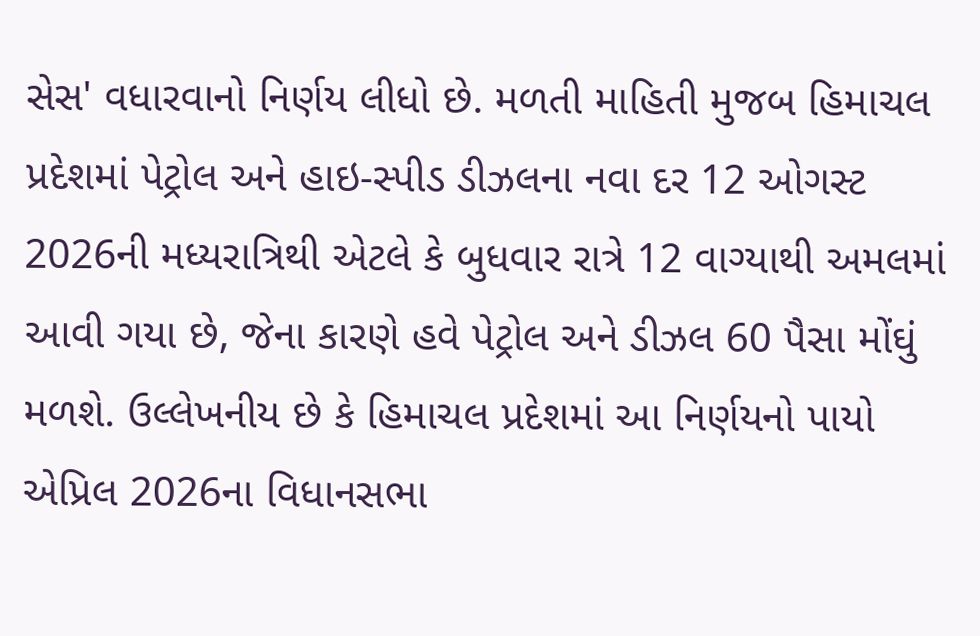સેસ' વધારવાનો નિર્ણય લીધો છે. મળતી માહિતી મુજબ હિમાચલ પ્રદેશમાં પેટ્રોલ અને હાઇ-સ્પીડ ડીઝલના નવા દર 12 ઓગસ્ટ 2026ની મધ્યરાત્રિથી એટલે કે બુધવાર રાત્રે 12 વાગ્યાથી અમલમાં આવી ગયા છે, જેના કારણે હવે પેટ્રોલ અને ડીઝલ 60 પૈસા મોંઘું મળશે. ઉલ્લેખનીય છે કે હિમાચલ પ્રદેશમાં આ નિર્ણયનો પાયો એપ્રિલ 2026ના વિધાનસભા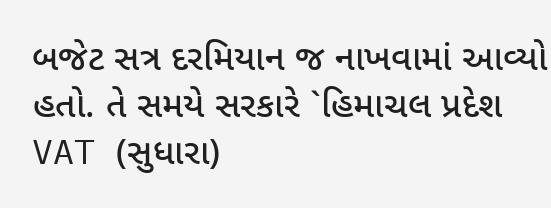બજેટ સત્ર દરમિયાન જ નાખવામાં આવ્યો હતો. તે સમયે સરકારે `હિમાચલ પ્રદેશ VAT (સુધારા)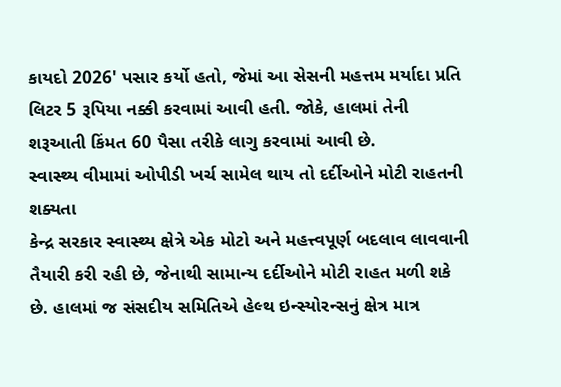કાયદો 2026' પસાર કર્યો હતો, જેમાં આ સેસની મહત્તમ મર્યાદા પ્રતિ લિટર 5 રૂપિયા નક્કી કરવામાં આવી હતી. જોકે, હાલમાં તેની શરૂઆતી કિંમત 60 પૈસા તરીકે લાગુ કરવામાં આવી છે.
સ્વાસ્થ્ય વીમામાં ઓપીડી ખર્ચ સામેલ થાય તો દર્દીઓને મોટી રાહતની શક્યતા
કેન્દ્ર સરકાર સ્વાસ્થ્ય ક્ષેત્રે એક મોટો અને મહત્ત્વપૂર્ણ બદલાવ લાવવાની તૈયારી કરી રહી છે, જેનાથી સામાન્ય દર્દીઓને મોટી રાહત મળી શકે છે. હાલમાં જ સંસદીય સમિતિએ હેલ્થ ઇન્સ્યોરન્સનું ક્ષેત્ર માત્ર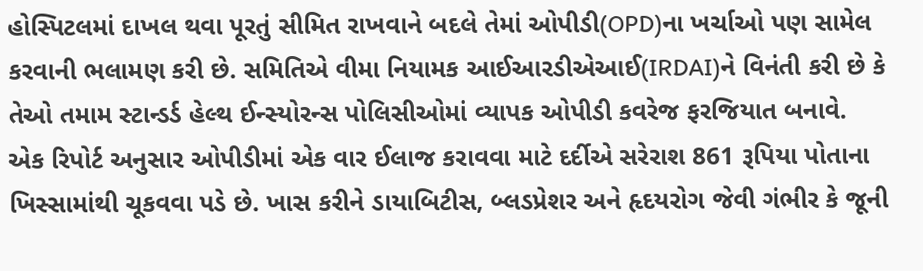હોસ્પિટલમાં દાખલ થવા પૂરતું સીમિત રાખવાને બદલે તેમાં ઓપીડી(OPD)ના ખર્ચાઓ પણ સામેલ કરવાની ભલામણ કરી છે. સમિતિએ વીમા નિયામક આઈઆરડીએઆઈ(IRDAI)ને વિનંતી કરી છે કે તેઓ તમામ સ્ટાન્ડર્ડ હેલ્થ ઈન્સ્યોરન્સ પોલિસીઓમાં વ્યાપક ઓપીડી કવરેજ ફરજિયાત બનાવે.
એક રિપોર્ટ અનુસાર ઓપીડીમાં એક વાર ઈલાજ કરાવવા માટે દર્દીએ સરેરાશ 861 રૂપિયા પોતાના ખિસ્સામાંથી ચૂકવવા પડે છે. ખાસ કરીને ડાયાબિટીસ, બ્લડપ્રેશર અને હૃદયરોગ જેવી ગંભીર કે જૂની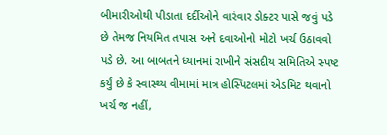બીમારીઓથી પીડાતા દર્દીઓને વારંવાર ડોક્ટર પાસે જવું પડે છે તેમજ નિયમિત તપાસ અને દવાઓનો મોટો ખર્ચ ઉઠાવવો પડે છે. આ બાબતને ધ્યાનમાં રાખીને સંસદીય સમિતિએ સ્પષ્ટ કર્યું છે કે સ્વાસ્થ્ય વીમામાં માત્ર હોસ્પિટલમાં એડમિટ થવાનો ખર્ચ જ નહીં,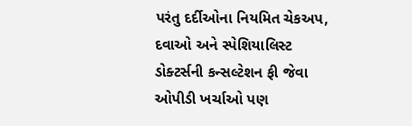પરંતુ દર્દીઓના નિયમિત ચેકઅપ, દવાઓ અને સ્પેશિયાલિસ્ટ ડોક્ટર્સની કન્સલ્ટેશન ફી જેવા ઓપીડી ખર્ચાઓ પણ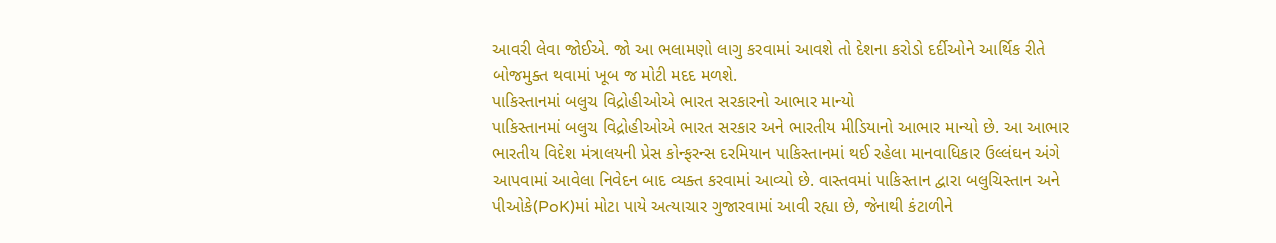આવરી લેવા જોઈએ. જો આ ભલામણો લાગુ કરવામાં આવશે તો દેશના કરોડો દર્દીઓને આર્થિક રીતે બોજમુક્ત થવામાં ખૂબ જ મોટી મદદ મળશે.
પાકિસ્તાનમાં બલુચ વિદ્રોહીઓએ ભારત સરકારનો આભાર માન્યો
પાકિસ્તાનમાં બલુચ વિદ્રોહીઓએ ભારત સરકાર અને ભારતીય મીડિયાનો આભાર માન્યો છે. આ આભાર ભારતીય વિદેશ મંત્રાલયની પ્રેસ કોન્ફરન્સ દરમિયાન પાકિસ્તાનમાં થઈ રહેલા માનવાધિકાર ઉલ્લંઘન અંગે આપવામાં આવેલા નિવેદન બાદ વ્યક્ત કરવામાં આવ્યો છે. વાસ્તવમાં પાકિસ્તાન દ્વારા બલુચિસ્તાન અને પીઓકે(PoK)માં મોટા પાયે અત્યાચાર ગુજારવામાં આવી રહ્યા છે, જેનાથી કંટાળીને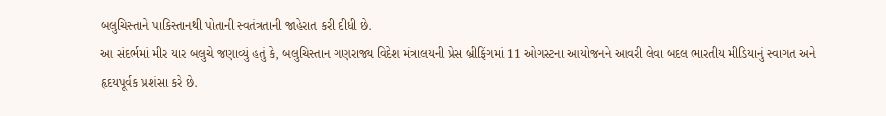બલુચિસ્તાને પાકિસ્તાનથી પોતાની સ્વતંત્રતાની જાહેરાત કરી દીધી છે.
આ સંદર્ભમાં મીર યાર બલુચે જણાવ્યું હતું કે, બલુચિસ્તાન ગણરાજ્ય વિદેશ મંત્રાલયની પ્રેસ બ્રીફિંગમાં 11 ઓગસ્ટના આયોજનને આવરી લેવા બદલ ભારતીય મીડિયાનું સ્વાગત અને હૃદયપૂર્વક પ્રશંસા કરે છે.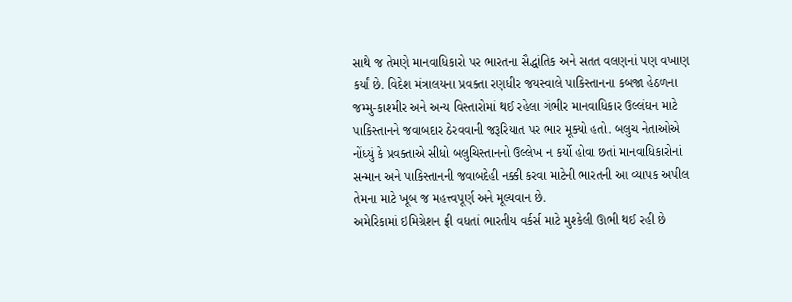સાથે જ તેમણે માનવાધિકારો પર ભારતના સૈદ્ધાંતિક અને સતત વલણનાં પણ વખાણ કર્યાં છે. વિદેશ મંત્રાલયના પ્રવક્તા રણધીર જયસ્વાલે પાકિસ્તાનના કબજા હેઠળના જમ્મુ-કાશ્મીર અને અન્ય વિસ્તારોમાં થઈ રહેલા ગંભીર માનવાધિકાર ઉલ્લંઘન માટે પાકિસ્તાનને જવાબદાર ઠેરવવાની જરૂરિયાત પર ભાર મૂક્યો હતો. બલુચ નેતાઓએ નોંધ્યું કે પ્રવક્તાએ સીધો બલુચિસ્તાનનો ઉલ્લેખ ન કર્યો હોવા છતાં માનવાધિકારોનાં સન્માન અને પાકિસ્તાનની જવાબદેહી નક્કી કરવા માટેની ભારતની આ વ્યાપક અપીલ તેમના માટે ખૂબ જ મહત્ત્વપૂર્ણ અને મૂલ્યવાન છે.
અમેરિકામાં ઇમિગ્રેશન ફ્રી વધતાં ભારતીય વર્કર્સ માટે મુશ્કેલી ઊભી થઈ રહી છે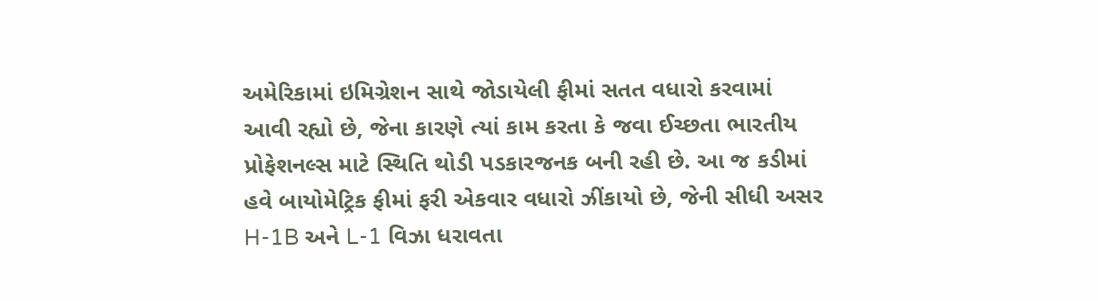અમેરિકામાં ઇમિગ્રેશન સાથે જોડાયેલી ફીમાં સતત વધારો કરવામાં આવી રહ્યો છે, જેના કારણે ત્યાં કામ કરતા કે જવા ઈચ્છતા ભારતીય પ્રોફેશનલ્સ માટે સ્થિતિ થોડી પડકારજનક બની રહી છે. આ જ કડીમાં હવે બાયોમેટ્રિક ફીમાં ફરી એકવાર વધારો ઝીંકાયો છે, જેની સીધી અસર H-1B અને L-1 વિઝા ધરાવતા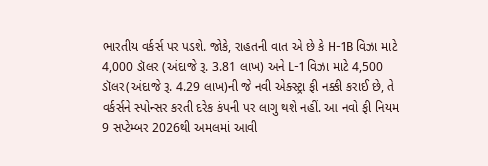ભારતીય વર્કર્સ પર પડશે. જોકે, રાહતની વાત એ છે કે H-1B વિઝા માટે 4,000 ડૉલર (અંદાજે રૂ. 3.81 લાખ) અને L-1 વિઝા માટે 4,500 ડૉલર(અંદાજે રૂ. 4.29 લાખ)ની જે નવી એક્સ્ટ્રા ફી નક્કી કરાઈ છે, તે વર્કર્સને સ્પોન્સર કરતી દરેક કંપની પર લાગુ થશે નહીં. આ નવો ફી નિયમ 9 સપ્ટેમ્બર 2026થી અમલમાં આવી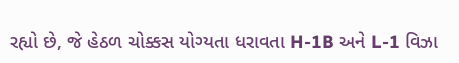રહ્યો છે, જે હેઠળ ચોક્કસ યોગ્યતા ધરાવતા H-1B અને L-1 વિઝા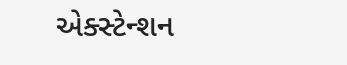એક્સ્ટેન્શન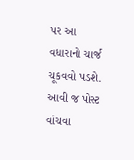પર આ વધારાનો ચાર્જ ચૂકવવો પડશે.
આવી જ પોસ્ટ વાંચવા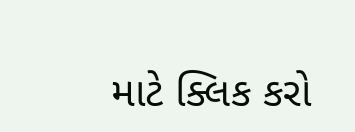માટે ક્લિક કરો